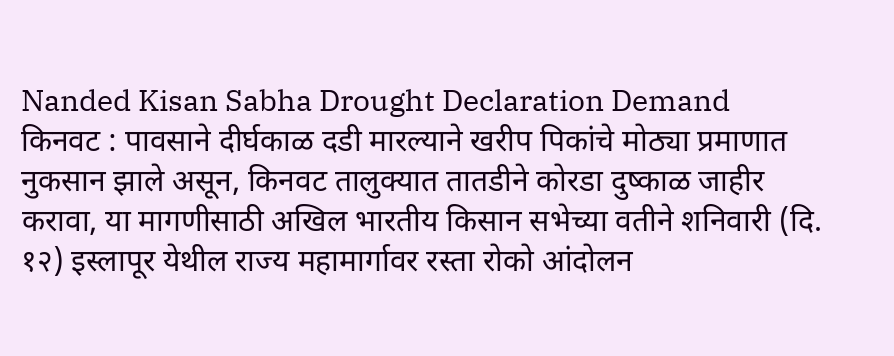Nanded Kisan Sabha Drought Declaration Demand
किनवट : पावसाने दीर्घकाळ दडी मारल्याने खरीप पिकांचे मोठ्या प्रमाणात नुकसान झाले असून, किनवट तालुक्यात तातडीने कोरडा दुष्काळ जाहीर करावा, या मागणीसाठी अखिल भारतीय किसान सभेच्या वतीने शनिवारी (दि. १२) इस्लापूर येथील राज्य महामार्गावर रस्ता रोको आंदोलन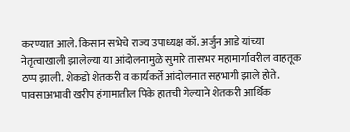करण्यात आले. किसान सभेचे राज्य उपाध्यक्ष कॉ. अर्जुन आडे यांच्या नेतृत्वाखाली झालेल्या या आंदोलनामुळे सुमारे तासभर महामार्गावरील वाहतूक ठप्प झाली. शेकडो शेतकरी व कार्यकर्ते आंदोलनात सहभागी झाले होते.
पावसाअभावी खरीप हंगामातील पिके हातची गेल्याने शेतकरी आर्थिक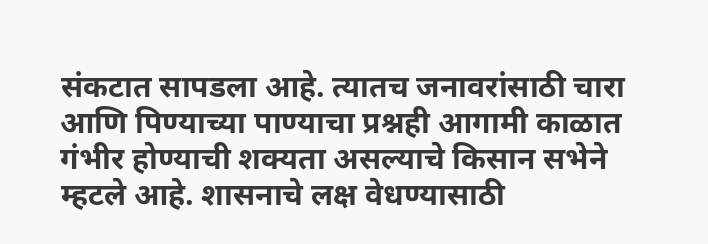संकटात सापडला आहे. त्यातच जनावरांसाठी चारा आणि पिण्याच्या पाण्याचा प्रश्नही आगामी काळात गंभीर होण्याची शक्यता असल्याचे किसान सभेने म्हटले आहे. शासनाचे लक्ष वेधण्यासाठी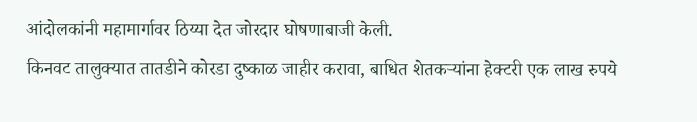आंदोलकांनी महामार्गावर ठिय्या देत जोरदार घोषणाबाजी केली.
किनवट तालुक्यात तातडीने कोरडा दुष्काळ जाहीर करावा, बाधित शेतकऱ्यांना हेक्टरी एक लाख रुपये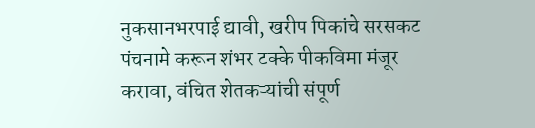नुकसानभरपाई द्यावी, खरीप पिकांचे सरसकट पंचनामे करून शंभर टक्के पीकविमा मंजूर करावा, वंचित शेतकऱ्यांची संपूर्ण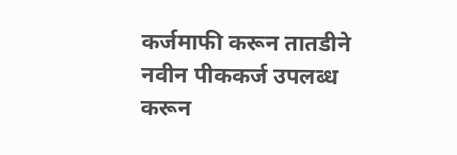कर्जमाफी करून तातडीने नवीन पीककर्ज उपलब्ध करून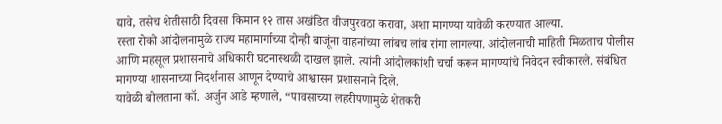द्यावे, तसेच शेतीसाठी दिवसा किमान १२ तास अखंडित वीजपुरवठा करावा, अशा मागण्या यावेळी करण्यात आल्या.
रस्ता रोको आंदोलनामुळे राज्य महामार्गाच्या दोन्ही बाजूंना वाहनांच्या लांबच लांब रांगा लागल्या. आंदोलनाची माहिती मिळताच पोलीस आणि महसूल प्रशासनाचे अधिकारी घटनास्थळी दाखल झाले. त्यांनी आंदोलकांशी चर्चा करून मागण्यांचे निवेदन स्वीकारले. संबंधित मागण्या शासनाच्या निदर्शनास आणून देण्याचे आश्वासन प्रशासनाने दिले.
यावेळी बोलताना कॉ. अर्जुन आडे म्हणाले, “पावसाच्या लहरीपणामुळे शेतकरी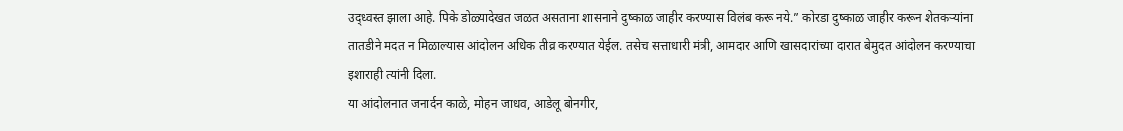उद्ध्वस्त झाला आहे. पिके डोळ्यादेखत जळत असताना शासनाने दुष्काळ जाहीर करण्यास विलंब करू नये.” कोरडा दुष्काळ जाहीर करून शेतकऱ्यांना तातडीने मदत न मिळाल्यास आंदोलन अधिक तीव्र करण्यात येईल. तसेच सत्ताधारी मंत्री, आमदार आणि खासदारांच्या दारात बेमुदत आंदोलन करण्याचा इशाराही त्यांनी दिला.
या आंदोलनात जनार्दन काळे, मोहन जाधव, आडेलू बोनगीर,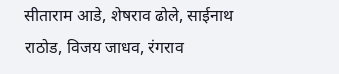सीताराम आडे, शेषराव ढोले, साईनाथ राठोड, विजय जाधव, रंगराव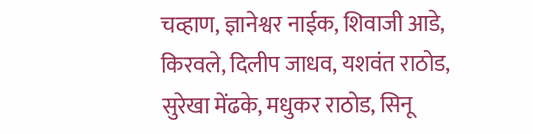चव्हाण, ज्ञानेश्वर नाईक, शिवाजी आडे, किरवले, दिलीप जाधव, यशवंत राठोड, सुरेखा मेंढके, मधुकर राठोड, सिनू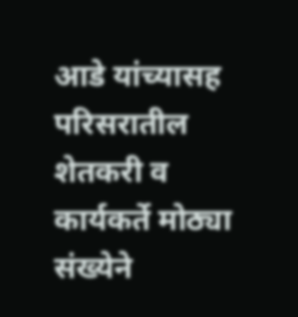आडे यांच्यासह परिसरातील शेतकरी व कार्यकर्ते मोठ्या संख्येने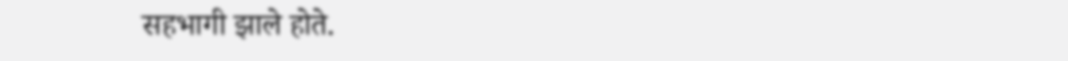सहभागी झाले होते.